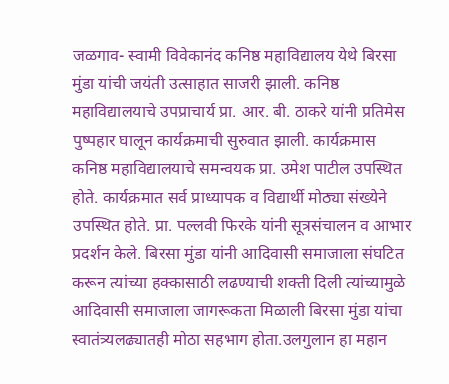जळगाव- स्वामी विवेकानंद कनिष्ठ महाविद्यालय येथे बिरसा मुंडा यांची जयंती उत्साहात साजरी झाली. कनिष्ठ महाविद्यालयाचे उपप्राचार्य प्रा. आर. बी. ठाकरे यांनी प्रतिमेस पुष्पहार घालून कार्यक्रमाची सुरुवात झाली. कार्यक्रमास कनिष्ठ महाविद्यालयाचे समन्वयक प्रा. उमेश पाटील उपस्थित होते. कार्यक्रमात सर्व प्राध्यापक व विद्यार्थी मोठ्या संख्येने उपस्थित होते. प्रा. पल्लवी फिरके यांनी सूत्रसंचालन व आभार प्रदर्शन केले. बिरसा मुंडा यांनी आदिवासी समाजाला संघटित करून त्यांच्या हक्कासाठी लढण्याची शक्ती दिली त्यांच्यामुळे आदिवासी समाजाला जागरूकता मिळाली बिरसा मुंडा यांचा स्वातंत्र्यलढ्यातही मोठा सहभाग होता.उलगुलान हा महान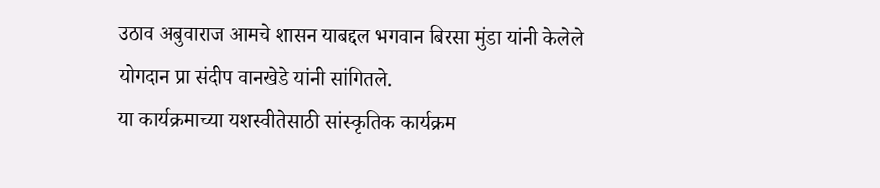उठाव अबुवाराज आमचे शासन याबद्दल भगवान बिरसा मुंडा यांनी केलेले योगदान प्रा संदीप वानखेडे यांनी सांगितले.
या कार्यक्रमाच्या यशस्वीतेसाठी सांस्कृतिक कार्यक्रम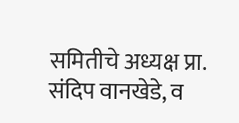समितीचे अध्यक्ष प्रा. संदिप वानखेडे, व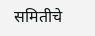समितीचे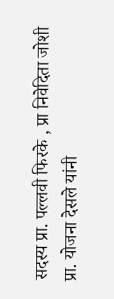सदस्य प्रा. पल्लवी फिरके , प्रा निवेदिता जोशी प्रा. योजना देसले यांनी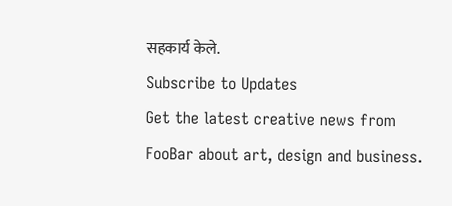सहकार्य केले.
Subscribe to Updates
Get the latest creative news from FooBar about art, design and business.